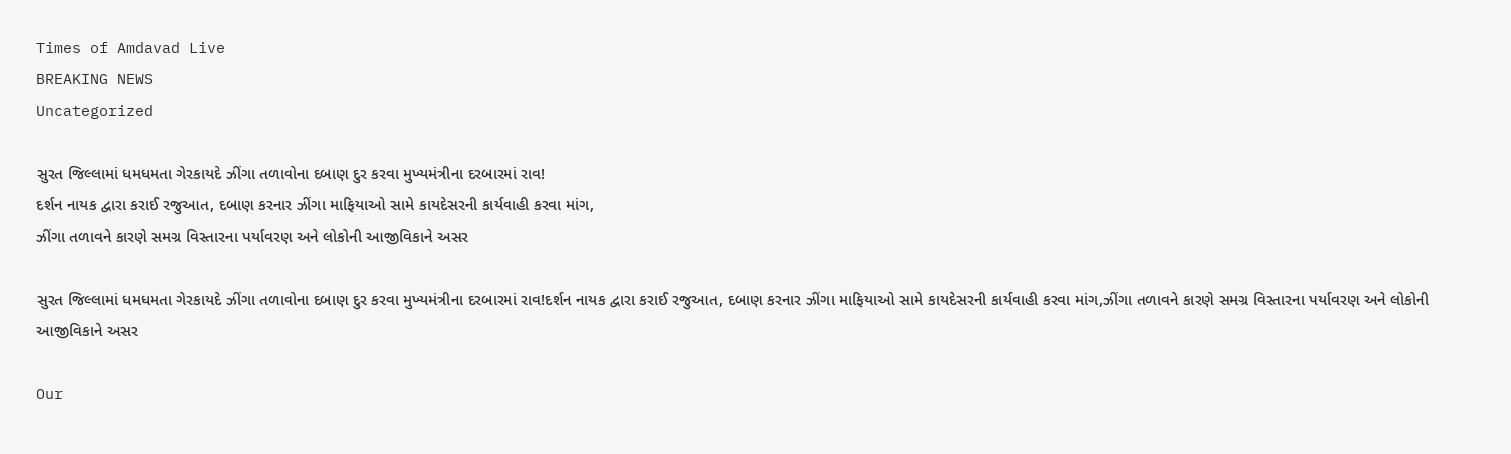Times of Amdavad Live
BREAKING NEWS
Uncategorized

સુરત જિલ્લામાં ધમધમતા ગેરકાયદે ઝીંગા તળાવોના દબાણ દુર કરવા મુખ્યમંત્રીના દરબારમાં રાવ!
દર્શન નાયક દ્વારા કરાઈ રજુઆત, દબાણ કરનાર ઝીંગા માફિયાઓ સામે કાયદેસરની કાર્યવાહી કરવા માંગ,
ઝીંગા તળાવને કારણે સમગ્ર વિસ્તારના પર્યાવરણ અને લોકોની આજીવિકાને અસર

સુરત જિલ્લામાં ધમધમતા ગેરકાયદે ઝીંગા તળાવોના દબાણ દુર કરવા મુખ્યમંત્રીના દરબારમાં રાવ!દર્શન નાયક દ્વારા કરાઈ રજુઆત, દબાણ કરનાર ઝીંગા માફિયાઓ સામે કાયદેસરની કાર્યવાહી કરવા માંગ,ઝીંગા તળાવને કારણે સમગ્ર વિસ્તારના પર્યાવરણ અને લોકોની આજીવિકાને અસર

Our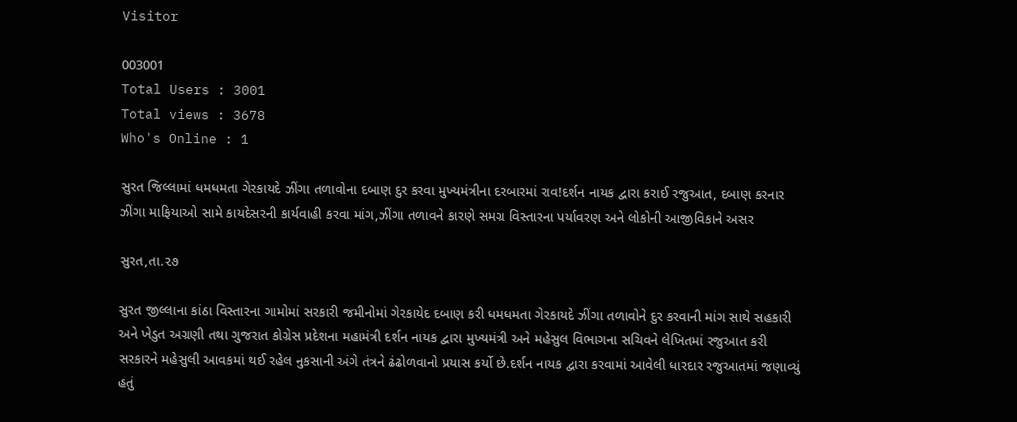Visitor

003001
Total Users : 3001
Total views : 3678
Who's Online : 1

સુરત જિલ્લામાં ધમધમતા ગેરકાયદે ઝીંગા તળાવોના દબાણ દુર કરવા મુખ્યમંત્રીના દરબારમાં રાવ!દર્શન નાયક દ્વારા કરાઈ રજુઆત, દબાણ કરનાર ઝીંગા માફિયાઓ સામે કાયદેસરની કાર્યવાહી કરવા માંગ,ઝીંગા તળાવને કારણે સમગ્ર વિસ્તારના પર્યાવરણ અને લોકોની આજીવિકાને અસર

સુરત,તા.૨૭

સુરત જીલ્લાના કાંઠા વિસ્તારના ગામોમાં સરકારી જમીનોમાં ગેરકાયેદ દબાણ કરી ધમધમતા ગેરકાયદે ઝીંગા તળાવોને દુર કરવાની માંગ સાથે સહકારી અને ખેડુત અગ્રણી તથા ગુજરાત કોગ્રેસ પ્રદેશના મહામંત્રી દર્શન નાયક દ્વારા મુખ્યમંત્રી અને મહેસુલ વિભાગના સચિવને લેખિતમાં રજુઆત કરી સરકારને મહેસુલી આવકમાં થઈ રહેલ નુકસાની અંગે તંત્રને ઢંઢોળવાનો પ્રયાસ કર્યો છે.દર્શન નાયક દ્વારા કરવામાં આવેલી ધારદાર રજુઆતમાં જણાવ્યું હતું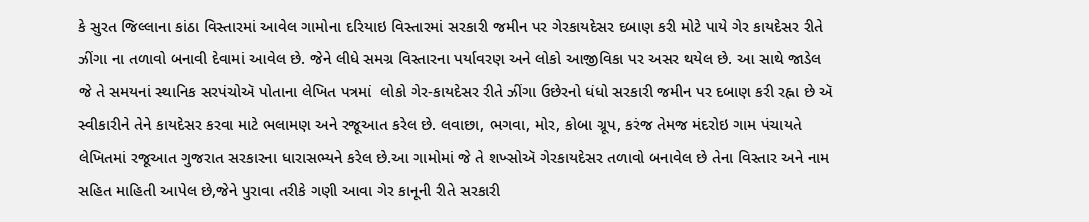કે સુરત જિલ્લાના કાંઠા વિસ્તારમાં આવેલ ગામોના દરિયાઇ વિસ્તારમાં સરકારી જમીન પર ગેરકાયદેસર દબાણ કરી મોટે પાયે ગેર કાયદેસર રીતે ઝીંગા ના તળાવો બનાવી દેવામાં આવેલ છે. જેને લીધે સમગ્ર વિસ્તારના પર્યાવરણ અને લોકો આજીવિકા પર અસર થયેલ છે. આ સાથે જાડેલ જે તે સમયનાં સ્થાનિક સરપંચોઍ પોતાના લેખિત પત્રમાં  લોકો ગેર-કાયદેસર રીતે ઝીંગા ઉછેરનો ધંધો સરકારી જમીન પર દબાણ કરી રહ્ના છે ઍ સ્વીકારીને તેને કાયદેસર કરવા માટે ભલામણ અને રજૂઆત કરેલ છે. લવાછા, ભગવા, મોર, કોબા ગ્રૂપ, કરંજ તેમજ મંદરોઇ ગામ પંચાયતે લેખિતમાં રજૂઆત ગુજરાત સરકારના ધારાસભ્યને કરેલ છે.આ ગામોમાં જે તે શખ્સોઍ ગેરકાયદેસર તળાવો બનાવેલ છે તેના વિસ્તાર અને નામ સહિત માહિતી આપેલ છે,જેને પુરાવા તરીકે ગણી આવા ગેર કાનૂની રીતે સરકારી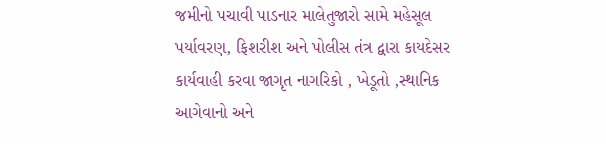જમીનો પચાવી પાડનાર માલેતુજારો સામે મહેસૂલ પર્યાવરણ, ફિશરીશ અને પોલીસ તંત્ર દ્વારા કાયદેસર કાર્યવાહી કરવા જાગૃત નાગરિકો , ખેડૂતો ,સ્થાનિક આગેવાનો અને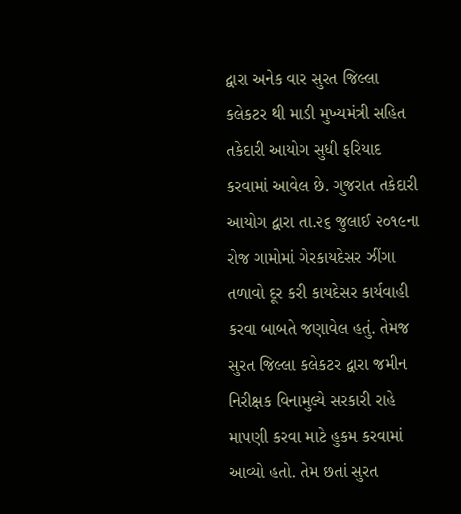દ્વારા અનેક વાર સુરત જિલ્લા કલેકટર થી માડી મુખ્યમંત્રી સહિત તકેદારી આયોગ સુધી ફરિયાદ કરવામાં આવેલ છે. ગુજરાત તકેદારી આયોગ દ્વારા તા.૨૬ જુલાઈ ૨૦૧૯ના રોજ ગામોમાં ગેરકાયદેસર ઝીંગા તળાવો દૂર કરી કાયદેસર કાર્યવાહી કરવા બાબતે જણાવેલ હતું. તેમજ સુરત જિલ્લા કલેકટર દ્વારા જમીન નિરીક્ષક વિનામુલ્યે સરકારી રાહે માપણી કરવા માટે હુકમ કરવામાં આવ્યો હતો. તેમ છતાં સુરત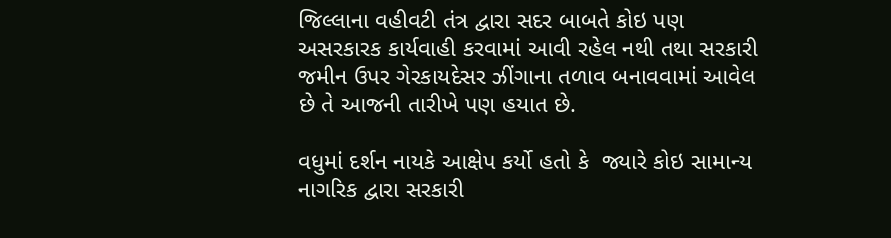જિલ્લાના વહીવટી તંત્ર દ્વારા સદર બાબતે કોઇ પણ અસરકારક કાર્યવાહી કરવામાં આવી રહેલ નથી તથા સરકારી જમીન ઉપર ગેરકાયદેસર ઝીંગાના તળાવ બનાવવામાં આવેલ છે તે આજની તારીખે પણ હયાત છે.

વધુમાં દર્શન નાયકે આક્ષેપ કર્યો હતો કે  જ્યારે કોઇ સામાન્ય નાગરિક દ્વારા સરકારી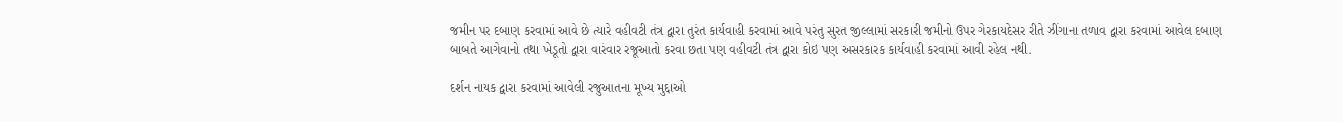જમીન પર દબાણ કરવામાં આવે છે ત્યારે વહીવટી તંત્ર દ્વારા તુરંત કાર્યવાહી કરવામાં આવે પરંતુ સુરત જીલ્લામાં સરકારી જમીનો ઉપર ગેરકાયદેસર રીતે ઝીંગાના તળાવ દ્વારા કરવામાં આવેલ દબાણ બાબતે આગેવાનો તથા ખેડૂતો દ્વારા વારંવાર રજૂઆતો કરવા છતા પણ વહીવટી તંત્ર દ્વારા કોઇ પણ અસરકારક કાર્યવાહી કરવામાં આવી રહેલ નથી.

દર્શન નાયક દ્વારા કરવામાં આવેલી રજુઆતના મૂખ્ય મુદ્દાઓ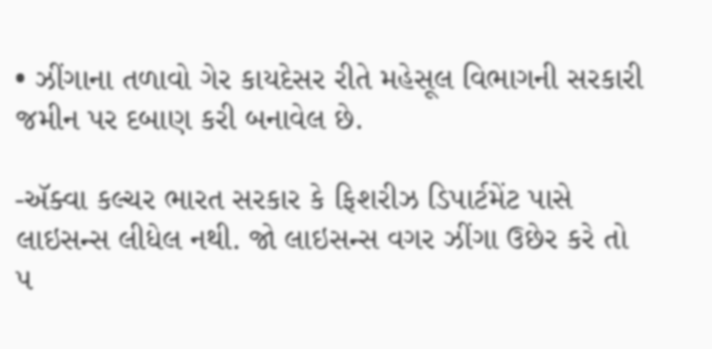• ઝીંગાના તળાવો ગેર કાયદેસર રીતે મહેસૂલ વિભાગની સરકારી જમીન પર દબાણ કરી બનાવેલ છે.

-ઍક્વા કલ્ચર ભારત સરકાર કે ફિશરીઝ ડિપાર્ટમેંટ પાસે લાઇસન્સ લીધેલ નથી. જો લાઇસન્સ વગર ઝીંગા ઉછેર કરે તો ૫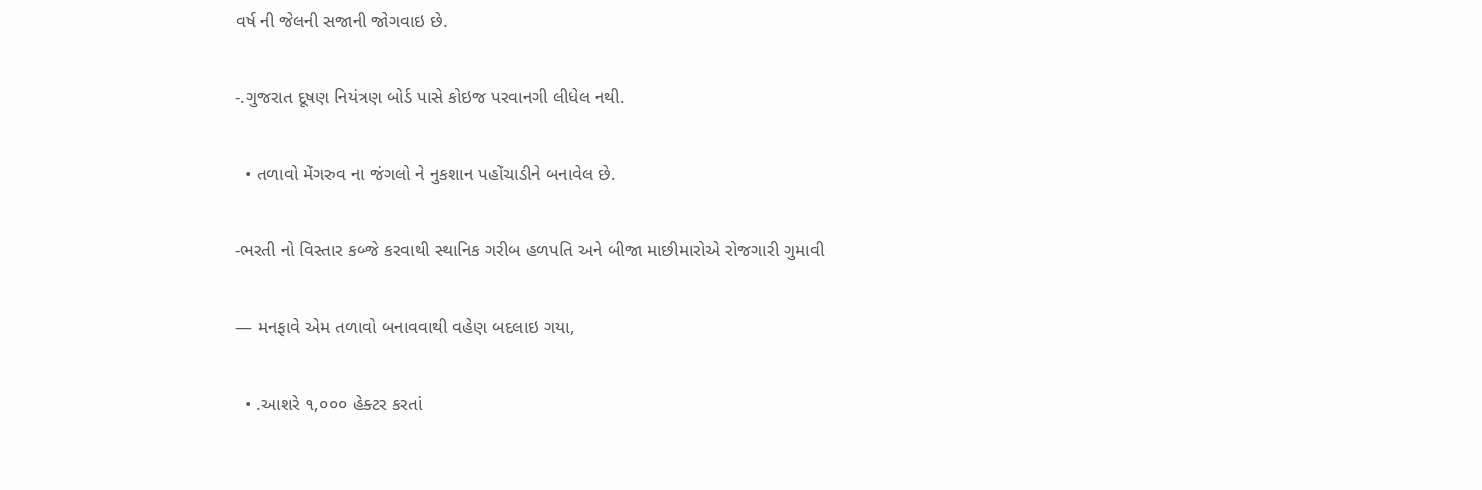વર્ષ ની જેલની સજાની જોગવાઇ છે.

-.ગુજરાત દૂષણ નિયંત્રણ બોર્ડ પાસે કોઇજ પરવાનગી લીધેલ નથી.

  • તળાવો મેંગરુવ ના જંગલો ને નુકશાન પહોંચાડીને બનાવેલ છે.

-ભરતી નો વિસ્તાર કબ્જે કરવાથી સ્થાનિક ગરીબ હળપતિ અને બીજા માછીમારોએ રોજગારી ગુમાવી

— મનફાવે એમ તળાવો બનાવવાથી વહેણ બદલાઇ ગયા,

  • .આશરે ૧,૦૦૦ હેક્ટર કરતાં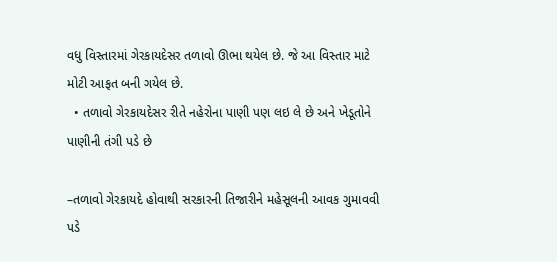વધુ વિસ્તારમાં ગેરકાયદેસર તળાવો ઊભા થયેલ છે. જે આ વિસ્તાર માટે મોટી આફત બની ગયેલ છે.
  • તળાવો ગેરકાયદેસર રીતે નહેરોના પાણી પણ લઇ લે છે અને ખેડૂતોને પાણીની તંગી પડે છે

–તળાવો ગેરકાયદે હોવાથી સરકારની તિજારીને મહેસૂલની આવક ગુમાવવી પડે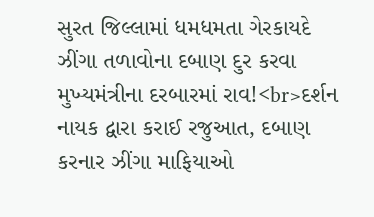સુરત જિલ્લામાં ધમધમતા ગેરકાયદે ઝીંગા તળાવોના દબાણ દુર કરવા મુખ્યમંત્રીના દરબારમાં રાવ!<br>દર્શન નાયક દ્વારા કરાઈ રજુઆત, દબાણ કરનાર ઝીંગા માફિયાઓ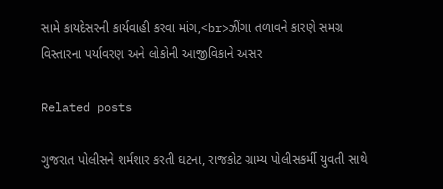સામે કાયદેસરની કાર્યવાહી કરવા માંગ,<br>ઝીંગા તળાવને કારણે સમગ્ર વિસ્તારના પર્યાવરણ અને લોકોની આજીવિકાને અસર

Related posts

ગુજરાત પોલીસને શર્મશાર કરતી ઘટના, રાજકોટ ગ્રામ્ય પોલીસકર્મી યુવતી સાથે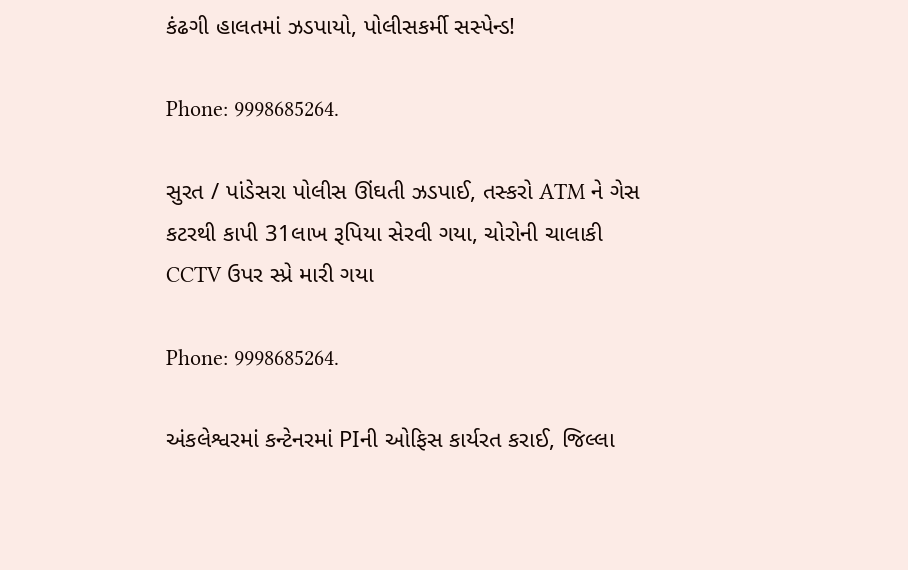કંઢગી હાલતમાં ઝડપાયો, પોલીસકર્મી સસ્પેન્ડ!

Phone: 9998685264.

સુરત / પાંડેસરા પોલીસ ઊંઘતી ઝડપાઈ, તસ્કરો ATM ને ગેસ કટરથી કાપી 31લાખ રૂપિયા સેરવી ગયા, ચોરોની ચાલાકી CCTV ઉપર સ્પ્રે મારી ગયા

Phone: 9998685264.

અંકલેશ્વરમાં કન્ટેનરમાં PIની ઓફિસ કાર્યરત કરાઈ, જિલ્લા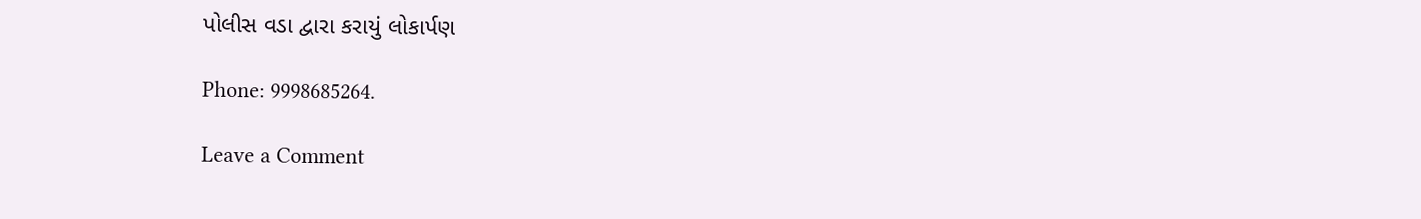પોલીસ વડા દ્વારા કરાયું લોકાર્પણ

Phone: 9998685264.

Leave a Comment